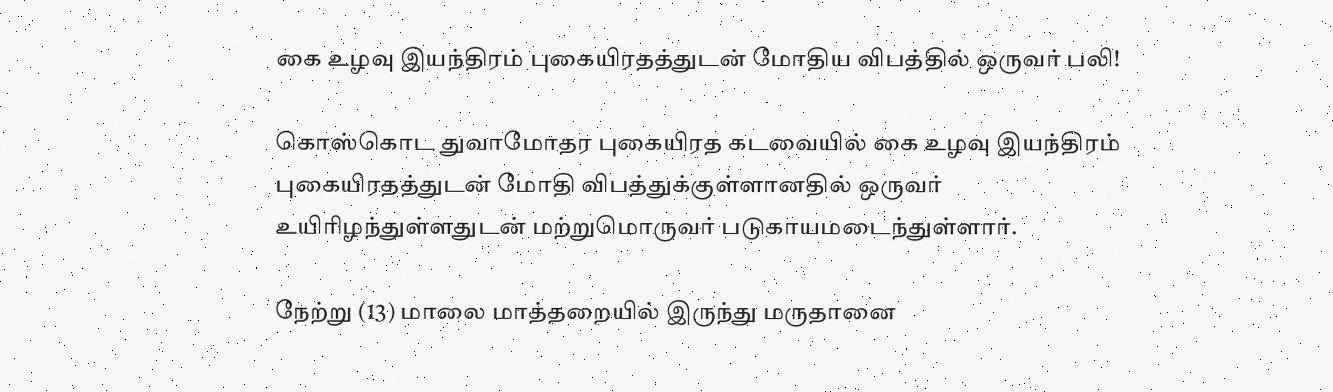கை உழவு இயந்திரம் புகையிரதத்துடன் மோதிய விபத்தில் ஒருவர் பலி!

கொஸ்கொட துவாமோதர புகையிரத கடவையில் கை உழவு இயந்திரம் புகையிரதத்துடன் மோதி விபத்துக்குள்ளானதில் ஒருவர் உயிரிழந்துள்ளதுடன் மற்றுமொருவர் படுகாயமடைந்துள்ளார்.

நேற்று (13) மாலை மாத்தறையில் இருந்து மருதானை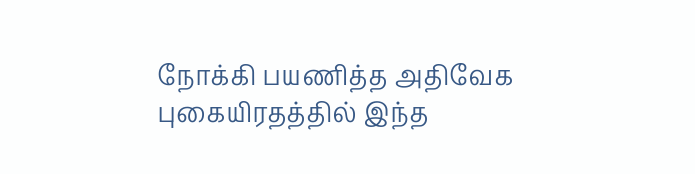நோக்கி பயணித்த அதிவேக புகையிரதத்தில் இந்த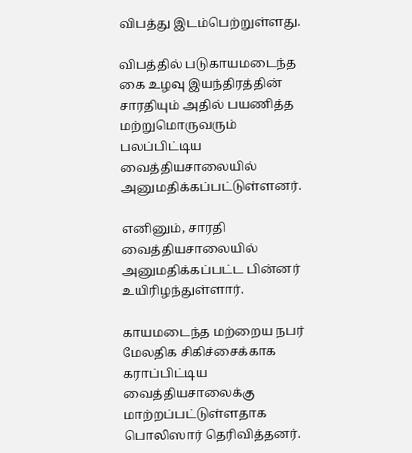விபத்து இடம்பெற்றுள்ளது.

விபத்தில் படுகாயமடைந்த கை உழவு இயந்திரத்தின் சாரதியும் அதில் பயணித்த மற்றுமொருவரும் பலப்பிட்டிய வைத்தியசாலையில் அனுமதிக்கப்பட்டுள்ளனர்.

எனினும், சாரதி வைத்தியசாலையில் அனுமதிக்கப்பட்ட பின்னர் உயிரிழந்துள்ளார்.

காயமடைந்த மற்றைய நபர் மேலதிக சிகிச்சைக்காக கராப்பிட்டிய வைத்தியசாலைக்கு மாற்றப்பட்டுள்ளதாக பொலிஸார் தெரிவித்தனர்.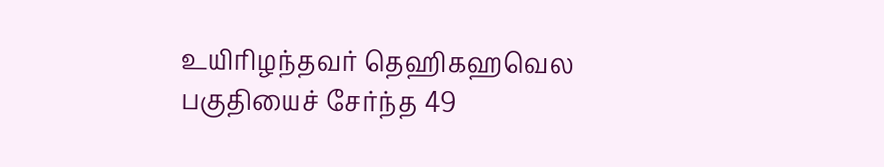உயிரிழந்தவர் தெஹிகஹவெல பகுதியைச் சேர்ந்த 49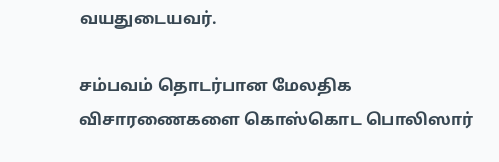வயதுடையவர்.

சம்பவம் தொடர்பான மேலதிக விசாரணைகளை கொஸ்கொட பொலிஸார்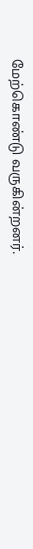மேற்கொண்டு வருகின்றனர்.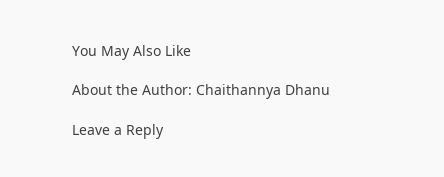You May Also Like

About the Author: Chaithannya Dhanu

Leave a Reply